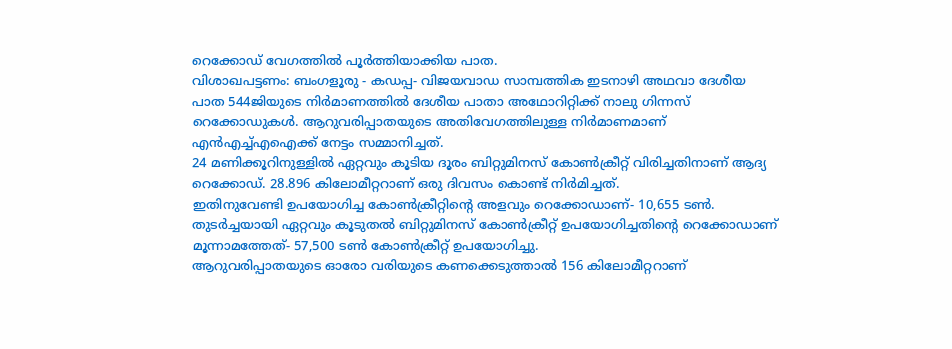റെക്കോഡ് വേഗത്തിൽ പൂർത്തിയാക്കിയ പാത.
വിശാഖപട്ടണം: ബംഗളൂരു - കഡപ്പ- വിജയവാഡ സാമ്പത്തിക ഇടനാഴി അഥവാ ദേശീയ പാത 544ജിയുടെ നിർമാണത്തിൽ ദേശീയ പാതാ അഥോറിറ്റിക്ക് നാലു ഗിന്നസ് റെക്കോഡുകൾ. ആറുവരിപ്പാതയുടെ അതിവേഗത്തിലുള്ള നിർമാണമാണ് എൻഎച്ച്എഐക്ക് നേട്ടം സമ്മാനിച്ചത്.
24 മണിക്കൂറിനുള്ളിൽ ഏറ്റവും കൂടിയ ദൂരം ബിറ്റുമിനസ് കോൺക്രീറ്റ് വിരിച്ചതിനാണ് ആദ്യ റെക്കോഡ്. 28.896 കിലോമീറ്ററാണ് ഒരു ദിവസം കൊണ്ട് നിർമിച്ചത്.
ഇതിനുവേണ്ടി ഉപയോഗിച്ച കോൺക്രീറ്റിന്റെ അളവും റെക്കോഡാണ്- 10,655 ടൺ.
തുടർച്ചയായി ഏറ്റവും കൂടുതൽ ബിറ്റുമിനസ് കോൺക്രീറ്റ് ഉപയോഗിച്ചതിന്റെ റെക്കോഡാണ് മൂന്നാമത്തേത്- 57,500 ടൺ കോൺക്രീറ്റ് ഉപയോഗിച്ചു.
ആറുവരിപ്പാതയുടെ ഓരോ വരിയുടെ കണക്കെടുത്താൽ 156 കിലോമീറ്ററാണ്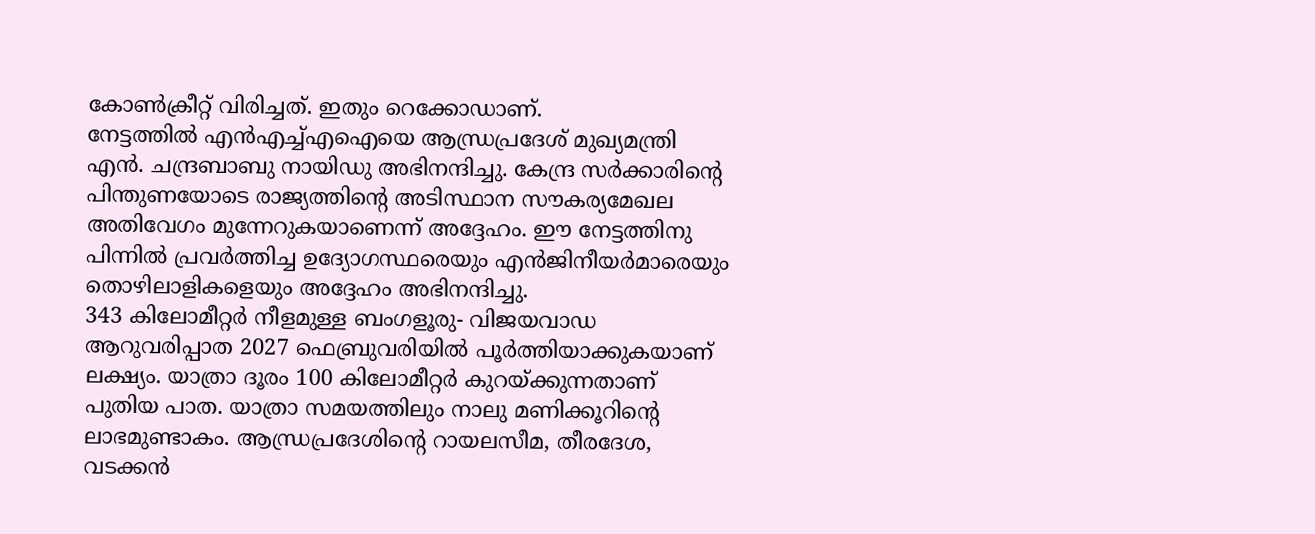കോൺക്രീറ്റ് വിരിച്ചത്. ഇതും റെക്കോഡാണ്.
നേട്ടത്തിൽ എൻഎച്ച്എഐയെ ആന്ധ്രപ്രദേശ് മുഖ്യമന്ത്രി എൻ. ചന്ദ്രബാബു നായിഡു അഭിനന്ദിച്ചു. കേന്ദ്ര സർക്കാരിന്റെ പിന്തുണയോടെ രാജ്യത്തിന്റെ അടിസ്ഥാന സൗകര്യമേഖല അതിവേഗം മുന്നേറുകയാണെന്ന് അദ്ദേഹം. ഈ നേട്ടത്തിനു പിന്നിൽ പ്രവർത്തിച്ച ഉദ്യോഗസ്ഥരെയും എൻജിനീയർമാരെയും തൊഴിലാളികളെയും അദ്ദേഹം അഭിനന്ദിച്ചു.
343 കിലോമീറ്റർ നീളമുള്ള ബംഗളൂരു- വിജയവാഡ ആറുവരിപ്പാത 2027 ഫെബ്രുവരിയിൽ പൂർത്തിയാക്കുകയാണ് ലക്ഷ്യം. യാത്രാ ദൂരം 100 കിലോമീറ്റർ കുറയ്ക്കുന്നതാണ് പുതിയ പാത. യാത്രാ സമയത്തിലും നാലു മണിക്കൂറിന്റെ ലാഭമുണ്ടാകം. ആന്ധ്രപ്രദേശിന്റെ റായലസീമ, തീരദേശ, വടക്കൻ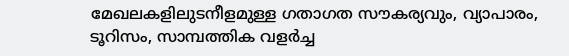മേഖലകളിലുടനീളമുള്ള ഗതാഗത സൗകര്യവും, വ്യാപാരം, ടൂറിസം, സാമ്പത്തിക വളർച്ച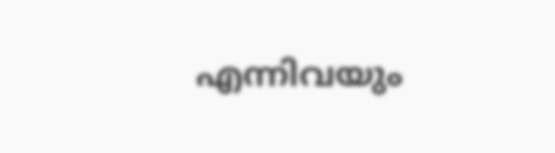എന്നിവയും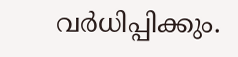വർധിപ്പിക്കും.